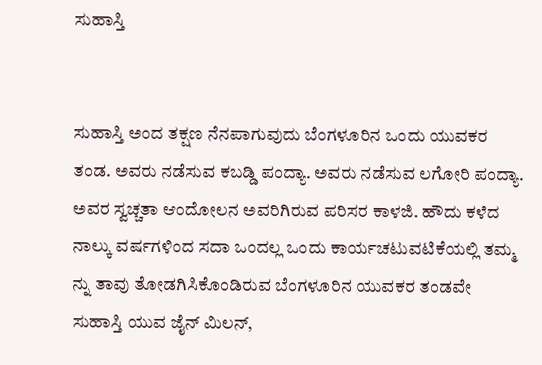ಸುಹಾಸ್ತಿ


ಸುಹಾಸ್ತಿ ಅಂದ ತಕ್ಷಣ ನೆನಪಾಗುವುದು ಬೆಂಗಳೂರಿನ ಒಂದು ಯುವಕರ ತಂಡ. ಅವರು ನಡೆಸುವ ಕಬಡ್ಡಿ ಪಂದ್ಯಾ. ಅವರು ನಡೆಸುವ ಲಗೋರಿ ಪಂದ್ಯಾ. ಅವರ ಸ್ವಚ್ಚತಾ ಆಂದೋಲನ ಅವರಿಗಿರುವ ಪರಿಸರ ಕಾಳಜಿ. ಹೌದು ಕಳೆದ ನಾಲ್ಕು ವರ್ಷಗಳಿಂದ ಸದಾ ಒಂದಲ್ಲ ಒಂದು ಕಾರ್ಯಚಟುವಟಿಕೆಯಲ್ಲಿ ತಮ್ಮ ನ್ನು ತಾವು ತೋಡಗಿಸಿಕೊಂಡಿರುವ ಬೆಂಗಳೂರಿನ ಯುವಕರ ತಂಡವೇ ಸುಹಾಸ್ತಿ ಯುವ ಜೈನ್ ಮಿಲನ್,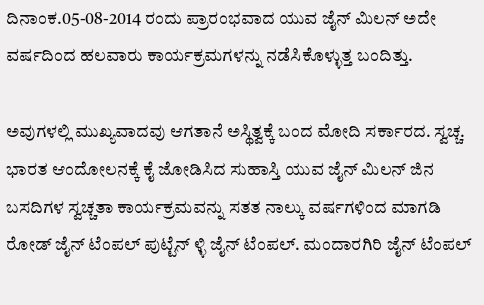ದಿನಾಂಕ.05-08-2014 ರಂದು ಪ್ರಾರಂಭವಾದ ಯುವ ಜೈನ್ ಮಿಲನ್ ಅದೇ ವರ್ಷದಿಂದ ಹಲವಾರು ಕಾರ್ಯಕ್ರಮಗಳನ್ನು ನಡೆಸಿಕೊಳ್ಳುತ್ತ ಬಂದಿತ್ತು.

ಅವುಗಳಲ್ಲಿ ಮುಖ್ಯವಾದವು ಆಗತಾನೆ ಅಸ್ಥಿತ್ವಕ್ಕೆ ಬಂದ ಮೋದಿ ಸರ್ಕಾರದ. ಸ್ವಚ್ಚ. ಭಾರತ ಆಂದೋಲನಕ್ಕೆ ಕೈ ಜೋಡಿಸಿದ ಸುಹಾಸ್ತಿ ಯುವ ಜೈನ್ ಮಿಲನ್ ಜಿನ ಬಸದಿಗಳ ಸ್ವಚ್ಚತಾ ಕಾರ್ಯಕ್ರಮವನ್ನು ಸತತ ನಾಲ್ಕು ವರ್ಷಗಳಿಂದ ಮಾಗಡಿ ರೋಡ್ ಜೈನ್ ಟೆಂಪಲ್ ಪುಟ್ಟೆನ್ ಳ್ಳಿ ಜೈನ್ ಟೆಂಪಲ್. ಮಂದಾರಗಿರಿ ಜೈನ್ ಟೆಂಪಲ್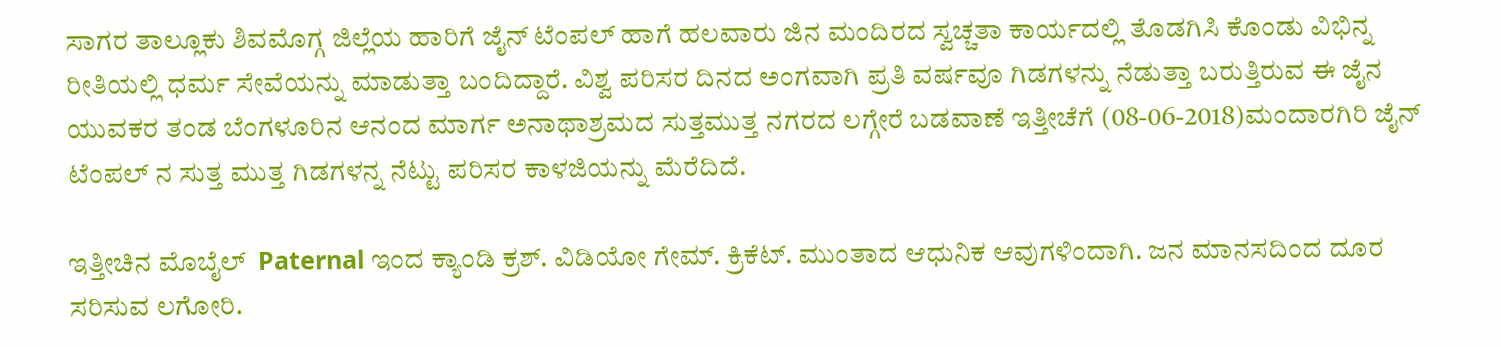ಸಾಗರ ತಾಲ್ಲೂಕು ಶಿವಮೊಗ್ಗ ಜಿಲ್ಲೆಯ ಹಾರಿಗೆ ಜೈನ್ ಟೆಂಪಲ್ ಹಾಗೆ ಹಲವಾರು ಜಿನ ಮಂದಿರದ ಸ್ವಚ್ಚತಾ ಕಾರ್ಯದಲ್ಲಿ ತೊಡಗಿಸಿ ಕೊಂಡು ವಿಭಿನ್ನ ರೀತಿಯಲ್ಲಿ ಧರ್ಮ ಸೇವೆಯನ್ನು ಮಾಡುತ್ತಾ ಬಂದಿದ್ದಾರೆ. ವಿಶ್ವ ಪರಿಸರ ದಿನದ ಅಂಗವಾಗಿ ಪ್ರತಿ ವರ್ಷವೂ ಗಿಡಗಳನ್ನು ನೆಡುತ್ತಾ ಬರುತ್ತಿರುವ ಈ ಜೈನ ಯುವಕರ ತಂಡ ಬೆಂಗಳೂರಿನ ಆನಂದ ಮಾರ್ಗ ಅನಾಥಾಶ್ರಮದ ಸುತ್ತಮುತ್ತ ನಗರದ ಲಗ್ಗೇರೆ ಬಡವಾಣೆ ಇತ್ತೀಚೆಗೆ (08-06-2018)ಮಂದಾರಗಿರಿ ಜೈನ್ ಟೆಂಪಲ್ ನ ಸುತ್ತ ಮುತ್ತ ಗಿಡಗಳನ್ನ ನೆಟ್ಟು ಪರಿಸರ ಕಾಳಜಿಯನ್ನು ಮೆರೆದಿದೆ.

ಇತ್ತೀಚಿನ ಮೊಬೈಲ್  Paternal ಇಂದ ಕ್ಯಾಂಡಿ ಕ್ರಶ್. ವಿಡಿಯೋ ಗೇಮ್. ಕ್ರಿಕೆಟ್. ಮುಂತಾದ ಆಧುನಿಕ ಆವುಗಳಿಂದಾಗಿ. ಜನ ಮಾನಸದಿಂದ ದೂರ ಸರಿಸುವ ಲಗೋರಿ.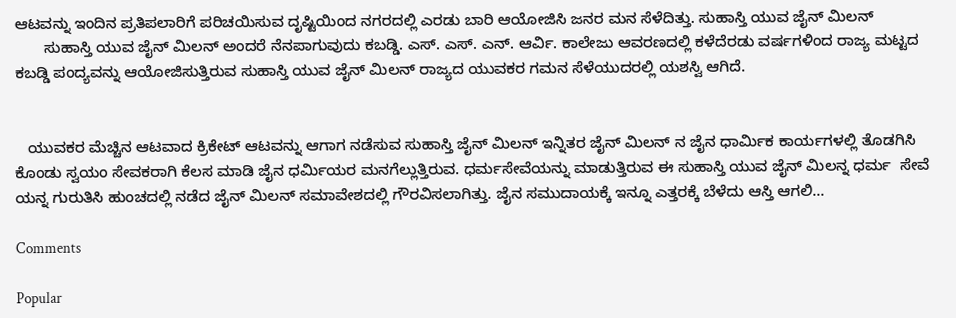ಆಟವನ್ನು ಇಂದಿನ ಪ್ರತಿಪಲಾರಿಗೆ ಪರಿಚಯಿಸುವ ದೃಷ್ಟಿಯಿಂದ ನಗರದಲ್ಲಿ ಎರಡು ಬಾರಿ ಆಯೋಜಿಸಿ ಜನರ ಮನ ಸೆಳೆದಿತ್ತು. ಸುಹಾಸ್ತಿ ಯುವ ಜೈನ್ ಮಿಲನ್
       ಸುಹಾಸ್ತಿ ಯುವ ಜೈನ್ ಮಿಲನ್ ಅಂದರೆ ನೆನಪಾಗುವುದು ಕಬಡ್ಡಿ. ಎಸ್. ಎಸ್. ಎನ್. ಆರ್ವಿ. ಕಾಲೇಜು ಆವರಣದಲ್ಲಿ ಕಳೆದೆರಡು ವರ್ಷಗಳಿಂದ ರಾಜ್ಯ ಮಟ್ಟದ ಕಬಡ್ಡಿ ಪಂದ್ಯವನ್ನು ಆಯೋಜಿ‌ಸುತ್ತಿರುವ ಸುಹಾಸ್ತಿ ಯುವ ಜೈನ್ ಮಿಲನ್ ರಾಜ್ಯದ ಯುವಕರ ಗಮನ ಸೆಳೆಯುದರಲ್ಲಿ ಯಶಸ್ವಿ ಆಗಿದೆ.


   ಯುವಕರ ಮೆಚ್ಚಿನ ಆಟವಾದ ಕ್ರಿಕೇಟ್ ಆಟವನ್ನು ಆಗಾಗ ನಡೆಸುವ ಸುಹಾಸ್ತಿ ಜೈನ್ ಮಿಲನ್ ಇನ್ನಿತರ ಜೈನ್ ಮಿಲನ್ ನ ಜೈನ ಧಾರ್ಮಿಕ ಕಾರ್ಯಗಳಲ್ಲಿ ತೊಡಗಿಸಿ ಕೊಂಡು ಸ್ವಯಂ ಸೇವಕರಾಗಿ ಕೆಲಸ ಮಾಡಿ ಜೈನ ಧರ್ಮಿಯರ ಮನಗೆಲ್ಲುತ್ತಿರುವ. ಧರ್ಮಸೇವೆಯನ್ನು ಮಾಡುತ್ತಿರುವ ಈ ಸುಹಾಸ್ತಿ ಯುವ ಜೈನ್ ಮಿಲನ್ನ ಧರ್ಮ  ಸೇವೆ ಯನ್ನ ಗುರುತಿಸಿ ಹುಂಚದಲ್ಲಿ ನಡೆದ ಜೈನ್ ಮಿಲನ್ ಸಮಾವೇಶದಲ್ಲಿ ಗೌರವಿಸಲಾಗಿತ್ತು. ಜೈನ ಸಮುದಾಯಕ್ಕೆ ಇನ್ನೂ ಎತ್ತರಕ್ಕೆ ಬೆಳೆದು ಆಸ್ತಿ ಆಗಲಿ...

Comments

Popular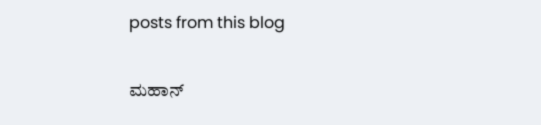posts from this blog

ಮಹಾನ್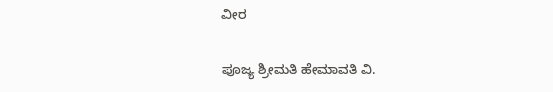ವೀರ

ಪೂಜ್ಯ ಶ್ರೀಮತಿ ಹೇಮಾವತಿ ವಿ.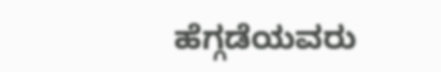ಹೆಗ್ಗಡೆಯವರು